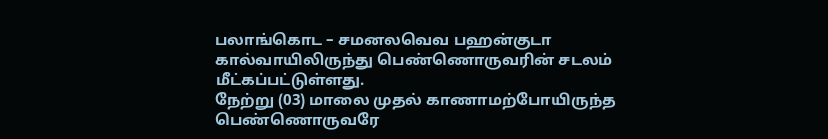பலாங்கொட – சமனலவெவ பஹன்குடா கால்வாயிலிருந்து பெண்ணொருவரின் சடலம் மீட்கப்பட்டுள்ளது.
நேற்று (03) மாலை முதல் காணாமற்போயிருந்த பெண்ணொருவரே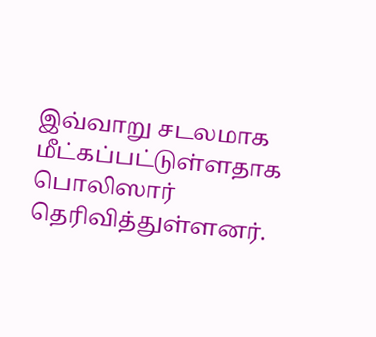இவ்வாறு சடலமாக மீட்கப்பட்டுள்ளதாக பொலிஸார் தெரிவித்துள்ளனர்.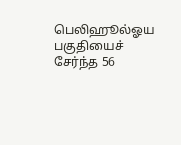பெலிஹூல்ஓய பகுதியைச் சேர்ந்த 56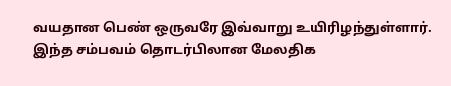வயதான பெண் ஒருவரே இவ்வாறு உயிரிழந்துள்ளார்.
இந்த சம்பவம் தொடர்பிலான மேலதிக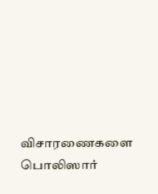விசாரணைகளை பொலிஸார்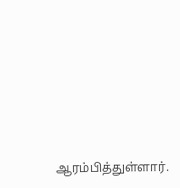ஆரம்பித்துள்ளார்.